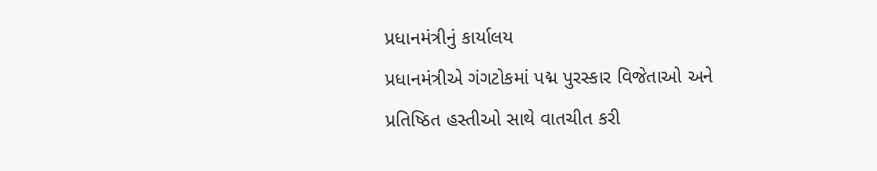પ્રધાનમંત્રીનું કાર્યાલય
પ્રધાનમંત્રીએ ગંગટોકમાં પદ્મ પુરસ્કાર વિજેતાઓ અને પ્રતિષ્ઠિત હસ્તીઓ સાથે વાતચીત કરી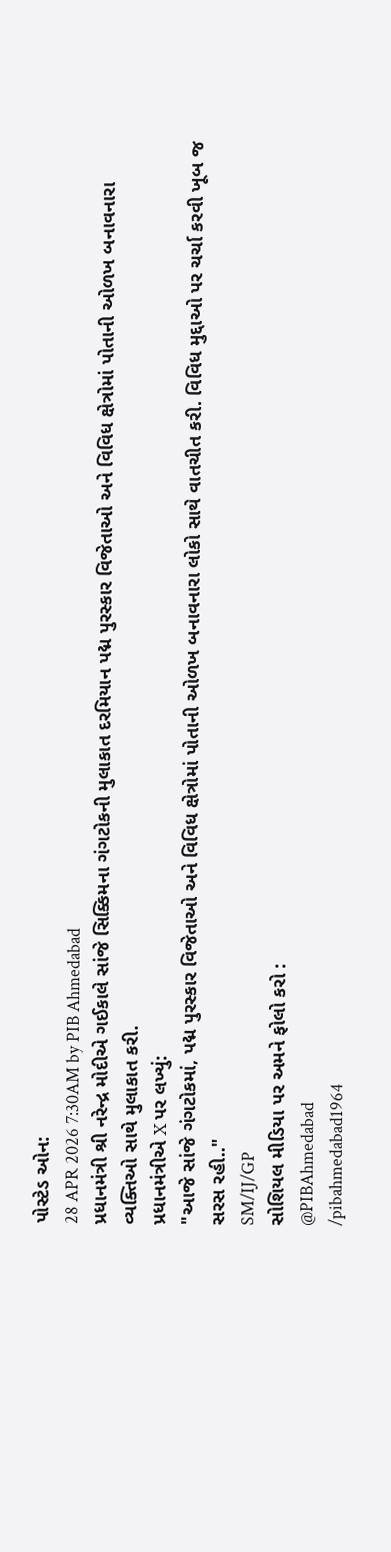પોસ્ટેડ ઓન:
28 APR 2026 7:30AM by PIB Ahmedabad
પ્રધાનમંત્રી શ્રી નરેન્દ્ર મોદીએ ગઈકાલે સાંજે સિક્કિમના ગંગટોકની મુલાકાત દરમિયાન પદ્મ પુરસ્કાર વિજેતાઓ અને વિવિધ ક્ષેત્રોમાં પોતાની ઓળખ બનાવનારા વ્યક્તિઓ સાથે મુલાકાત કરી.
પ્રધાનમંત્રીએ X પર લખ્યું:
"આજે સાંજે ગંગટોકમાં, પદ્મ પુરસ્કાર વિજેતાઓ અને વિવિધ ક્ષેત્રોમાં પોતાની ઓળખ બનાવનારા લોકો સાથે વાતચીત કરી. વિવિધ મુદ્દાઓ પર ચર્ચા કરવી ખૂબ જ સરસ રહી.."
SM/IJ/GP
સોશિયલ મીડિયા પર અમને ફોલો કરો :
@PIBAhmedabad
/pibahmedabad1964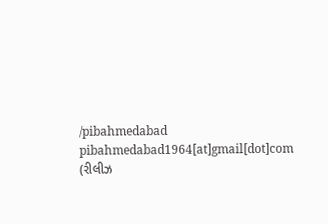/pibahmedabad
pibahmedabad1964[at]gmail[dot]com
(રીલીઝ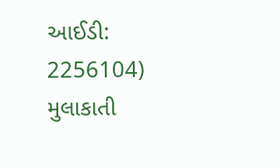આઈડી: 2256104)
મુલાકાતી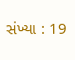સંખ્યા : 19